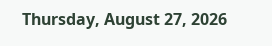Thursday, August 27, 2026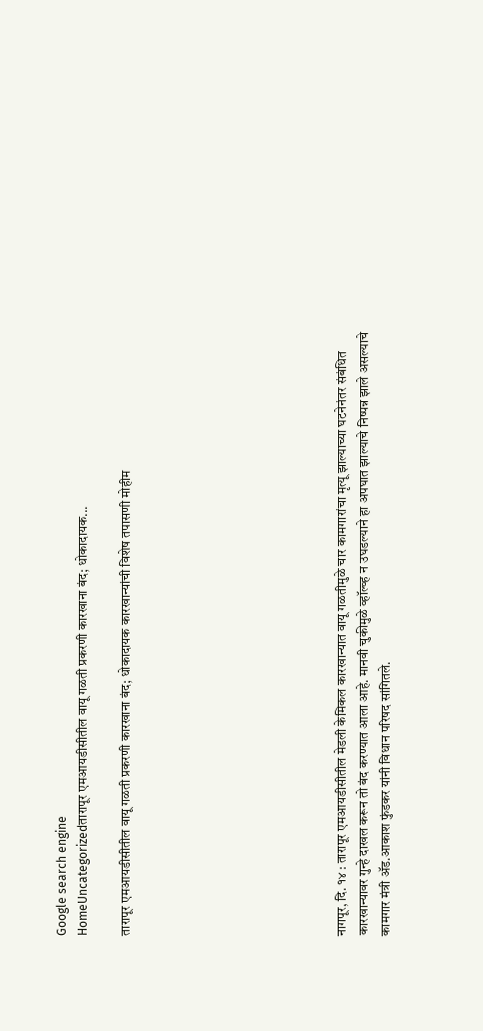Google search engine
HomeUncategorizedतारापूर एमआयडीसीतील वायू गळती प्रकरणी कारखाना बंद; धोकादायक...

तारापूर एमआयडीसीतील वायू गळती प्रकरणी कारखाना बंद; धोकादायक कारखान्यांची विशेष तपासणी मोहीम









नागपूर, दि. १४ : तारापूर एमआयडीसीतील मेडली केमिकल कारखान्यात वायू गळतीमुळे चार कामगारांचा मृत्यू झाल्याच्या घटनेनंतर संबंधित कारखान्यावर गुन्हे दाखल करून तो बंद करण्यात आला आहे. मानवी चुकीमुळे व्हॉल्व्ह न उघडल्याने हा अपघात झाल्याचे निष्पन्न झाले असल्याचे कामगार मंत्री ॲड.आकाश फुंडकर यांनी विधान परिषद सांगितले.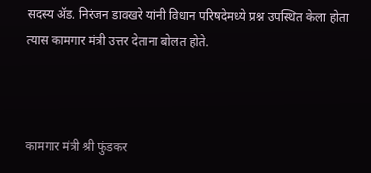सदस्य ॲड. निरंजन डावखरे यांनी विधान परिषदेमध्ये प्रश्न उपस्थित केला होता त्यास कामगार मंत्री उत्तर देताना बोलत होते.



कामगार मंत्री श्री फुंडकर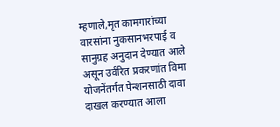म्हणाले,मृत कामगारांच्या वारसांना नुकसानभरपाई व सानुग्रह अनुदान देण्यात आले असून उर्वरित प्रकरणांत विमा योजनेंतर्गत पेन्शनसाठी दावा दाखल करण्यात आला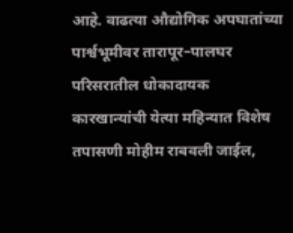आहे. वाढत्या औद्योगिक अपघातांच्या पार्श्वभूमीवर तारापूर–पालघर परिसरातील धोकादायक कारखान्यांची येत्या महिन्यात विशेष तपासणी मोहीम राबवली जाईल,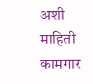अशी माहिती कामगार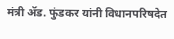मंत्री ॲड. फुंडकर यांनी विधानपरिषदेत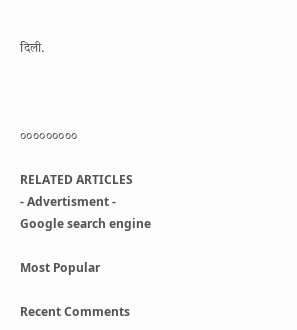दिली.



०००००००००

RELATED ARTICLES
- Advertisment -
Google search engine

Most Popular

Recent Comments